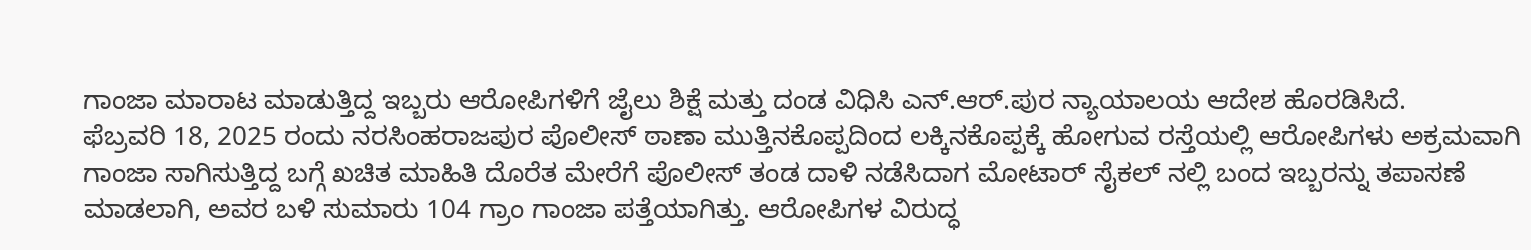ಗಾಂಜಾ ಮಾರಾಟ ಮಾಡುತ್ತಿದ್ದ ಇಬ್ಬರು ಆರೋಪಿಗಳಿಗೆ ಜೈಲು ಶಿಕ್ಷೆ ಮತ್ತು ದಂಡ ವಿಧಿಸಿ ಎನ್.ಆರ್.ಪುರ ನ್ಯಾಯಾಲಯ ಆದೇಶ ಹೊರಡಿಸಿದೆ.
ಫೆಬ್ರವರಿ 18, 2025 ರಂದು ನರಸಿಂಹರಾಜಪುರ ಪೊಲೀಸ್ ಠಾಣಾ ಮುತ್ತಿನಕೊಪ್ಪದಿಂದ ಲಕ್ಕಿನಕೊಪ್ಪಕ್ಕೆ ಹೋಗುವ ರಸ್ತೆಯಲ್ಲಿ ಆರೋಪಿಗಳು ಅಕ್ರಮವಾಗಿ ಗಾಂಜಾ ಸಾಗಿಸುತ್ತಿದ್ದ ಬಗ್ಗೆ ಖಚಿತ ಮಾಹಿತಿ ದೊರೆತ ಮೇರೆಗೆ ಪೊಲೀಸ್ ತಂಡ ದಾಳಿ ನಡೆಸಿದಾಗ ಮೋಟಾರ್ ಸೈಕಲ್ ನಲ್ಲಿ ಬಂದ ಇಬ್ಬರನ್ನು ತಪಾಸಣೆ ಮಾಡಲಾಗಿ, ಅವರ ಬಳಿ ಸುಮಾರು 104 ಗ್ರಾಂ ಗಾಂಜಾ ಪತ್ತೆಯಾಗಿತ್ತು. ಆರೋಪಿಗಳ ವಿರುದ್ಧ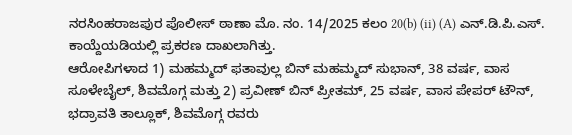ನರಸಿಂಹರಾಜಪುರ ಪೊಲೀಸ್ ಠಾಣಾ ಮೊ. ನಂ. 14/2025 ಕಲಂ 20(b) (ii) (A) ಎನ್.ಡಿ.ಪಿ.ಎಸ್. ಕಾಯ್ದೆಯಡಿಯಲ್ಲಿ ಪ್ರಕರಣ ದಾಖಲಾಗಿತ್ತು.
ಆರೋಪಿಗಳಾದ 1) ಮಹಮ್ಮದ್ ಫತಾವುಲ್ಲ ಬಿನ್ ಮಹಮ್ಮದ್ ಸುಭಾನ್, 38 ವರ್ಷ, ವಾಸ ಸೂಳೇಬೈಲ್, ಶಿವಮೊಗ್ಗ ಮತ್ತು 2) ಪ್ರವೀಣ್ ಬಿನ್ ಪ್ರೀತಮ್, 25 ವರ್ಷ, ವಾಸ ಪೇಪರ್ ಟೌನ್, ಭದ್ರಾವತಿ ತಾಲ್ಲೂಕ್, ಶಿವಮೊಗ್ಗ ರವರು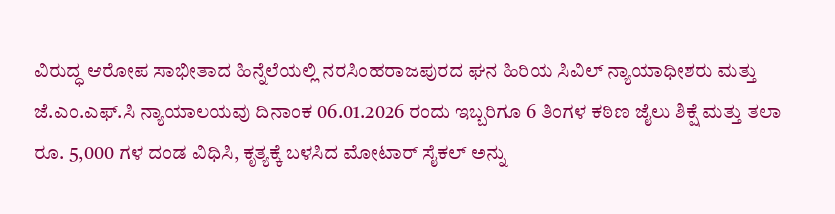ವಿರುದ್ಧ ಆರೋಪ ಸಾಭೀತಾದ ಹಿನ್ನೆಲೆಯಲ್ಲಿ ನರಸಿಂಹರಾಜಪುರದ ಘನ ಹಿರಿಯ ಸಿವಿಲ್ ನ್ಯಾಯಾಧೀಶರು ಮತ್ತು ಜೆ.ಎಂ.ಎಫ್.ಸಿ ನ್ಯಾಯಾಲಯವು ದಿನಾಂಕ 06.01.2026 ರಂದು ಇಬ್ಬರಿಗೂ 6 ತಿಂಗಳ ಕಠಿಣ ಜೈಲು ಶಿಕ್ಷೆ ಮತ್ತು ತಲಾ ರೂ. 5,000 ಗಳ ದಂಡ ವಿಧಿಸಿ, ಕೃತ್ಯಕ್ಕೆ ಬಳಸಿದ ಮೋಟಾರ್ ಸೈಕಲ್ ಅನ್ನು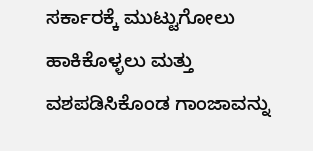ಸರ್ಕಾರಕ್ಕೆ ಮುಟ್ಟುಗೋಲು ಹಾಕಿಕೊಳ್ಳಲು ಮತ್ತು ವಶಪಡಿಸಿಕೊಂಡ ಗಾಂಜಾವನ್ನು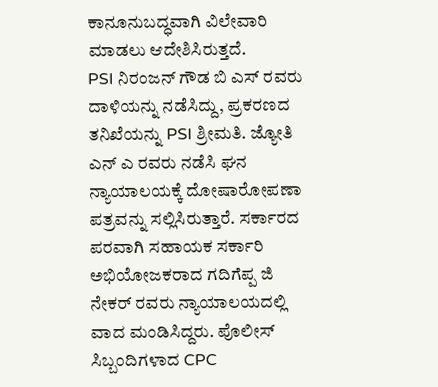ಕಾನೂನುಬದ್ಧವಾಗಿ ವಿಲೇವಾರಿ ಮಾಡಲು ಆದೇಶಿಸಿರುತ್ತದೆ.
PSI ನಿರಂಜನ್ ಗೌಡ ಬಿ ಎಸ್ ರವರು ದಾಳಿಯನ್ನು ನಡೆಸಿದ್ದು, ಪ್ರಕರಣದ ತನಿಖೆಯನ್ನು PSI ಶ್ರೀಮತಿ. ಜ್ಯೋತಿ ಎನ್ ಎ ರವರು ನಡೆಸಿ ಘನ ನ್ಯಾಯಾಲಯಕ್ಕೆ ದೋಷಾರೋಪಣಾ ಪತ್ರವನ್ನು ಸಲ್ಲಿಸಿರುತ್ತಾರೆ. ಸರ್ಕಾರದ ಪರವಾಗಿ ಸಹಾಯಕ ಸರ್ಕಾರಿ ಅಭಿಯೋಜಕರಾದ ಗದಿಗೆಪ್ಪ ಜಿ ನೇಕರ್ ರವರು ನ್ಯಾಯಾಲಯದಲ್ಲಿ ವಾದ ಮಂಡಿಸಿದ್ದರು. ಪೊಲೀಸ್ ಸಿಬ್ಬಂದಿಗಳಾದ CPC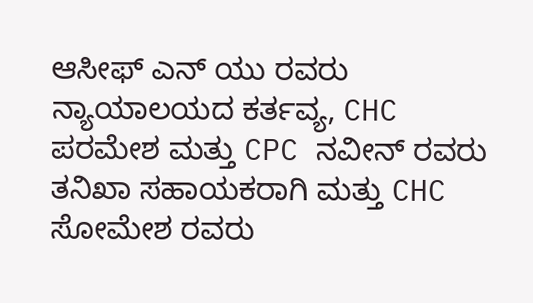ಆಸೀಫ್ ಎನ್ ಯು ರವರು ನ್ಯಾಯಾಲಯದ ಕರ್ತವ್ಯ, CHC ಪರಮೇಶ ಮತ್ತು CPC ನವೀನ್ ರವರು ತನಿಖಾ ಸಹಾಯಕರಾಗಿ ಮತ್ತು CHC ಸೋಮೇಶ ರವರು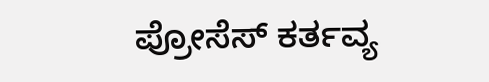ಪ್ರೋಸೆಸ್ ಕರ್ತವ್ಯ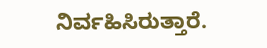ನಿರ್ವಹಿಸಿರುತ್ತಾರೆ.